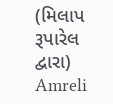(મિલાપ રૂપારેલ દ્વારા) Amreli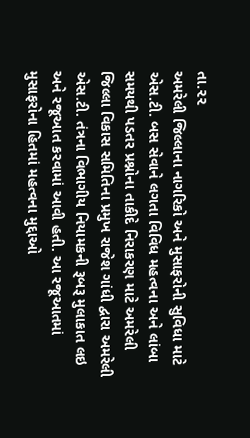તા.૨૨
અમરેલી જિલ્લાના નાગરિકો અને મુસાફરોની સુવિધા માટે એસ.ટી. બસ સેવાને લગતા વિવિધ મહત્વના અને લાંબા સમયથી પડતર પ્રશ્નોના તાકીદે નિરાકરણ માટે અમરેલી જિલ્લા વિકાસ સમિતિના પ્રમુખ રાજેશ ગાંધી દ્વારા અમરેલી એસ.ટી. તંત્રના વિભાગીય નિયામકની રૂબરૂ મુલાકાત લઇ અને રજૂઆત કરવામાં આવી હતી. આ રજૂઆતમાં મુસાફરોના હિતમાં મહત્વના મુદ્દાઓ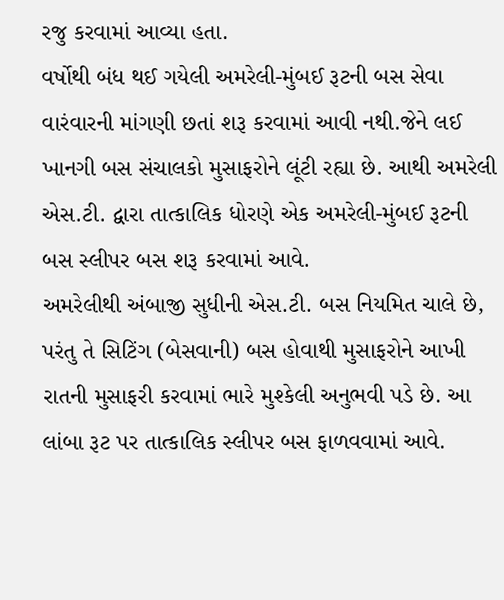રજુ કરવામાં આવ્યા હતા.
વર્ષોથી બંધ થઈ ગયેલી અમરેલી-મુંબઈ રૂટની બસ સેવા વારંવારની માંગણી છતાં શરૂ કરવામાં આવી નથી.જેને લઈ ખાનગી બસ સંચાલકો મુસાફરોને લૂંટી રહ્યા છે. આથી અમરેલી એસ.ટી. દ્વારા તાત્કાલિક ધોરણે એક અમરેલી-મુંબઈ રૂટની બસ સ્લીપર બસ શરૂ કરવામાં આવે.
અમરેલીથી અંબાજી સુધીની એસ.ટી. બસ નિયમિત ચાલે છે, પરંતુ તે સિટિંગ (બેસવાની) બસ હોવાથી મુસાફરોને આખી રાતની મુસાફરી કરવામાં ભારે મુશ્કેલી અનુભવી પડે છે. આ લાંબા રૂટ પર તાત્કાલિક સ્લીપર બસ ફાળવવામાં આવે.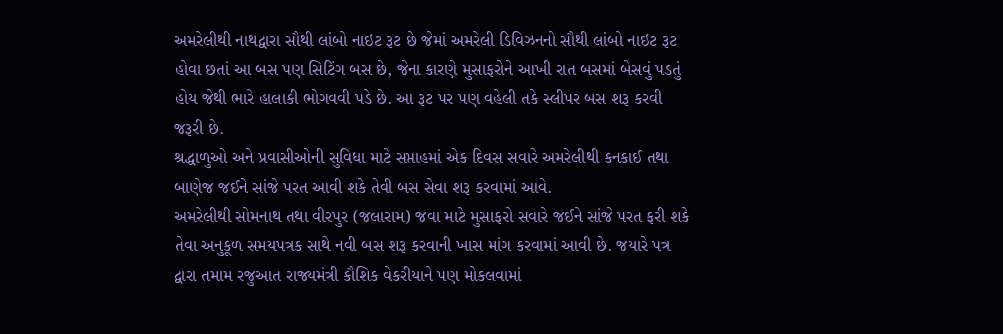અમરેલીથી નાથદ્વારા સૌથી લાંબો નાઇટ રૂટ છે જેમાં અમરેલી ડિવિઝનનો સૌથી લાંબો નાઇટ રૂટ હોવા છતાં આ બસ પણ સિટિંગ બસ છે, જેના કારણે મુસાફરોને આખી રાત બસમાં બેસવું પડતું હોય જેથી ભારે હાલાકી ભોગવવી પડે છે. આ રૂટ પર પણ વહેલી તકે સ્લીપર બસ શરૂ કરવી જરૂરી છે.
શ્રદ્ધાળુઓ અને પ્રવાસીઓની સુવિધા માટે સપ્તાહમાં એક દિવસ સવારે અમરેલીથી કનકાઈ તથા બાણેજ જઈને સાંજે પરત આવી શકે તેવી બસ સેવા શરૂ કરવામાં આવે.
અમરેલીથી સોમનાથ તથા વીરપુર (જલારામ) જવા માટે મુસાફરો સવારે જઈને સાંજે પરત ફરી શકે તેવા અનુકૂળ સમયપત્રક સાથે નવી બસ શરૂ કરવાની ખાસ માંગ કરવામાં આવી છે. જયારે પત્ર દ્વારા તમામ રજુઆત રાજ્યમંત્રી કૌશિક વેકરીયાને પણ મોકલવામાં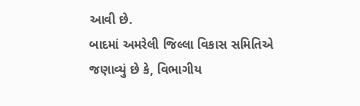આવી છે.
બાદમાં અમરેલી જિલ્લા વિકાસ સમિતિએ જણાવ્યું છે કે, વિભાગીય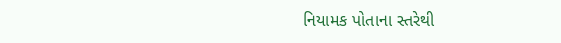નિયામક પોતાના સ્તરેથી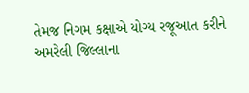તેમજ નિગમ કક્ષાએ યોગ્ય રજૂઆત કરીને અમરેલી જિલ્લાના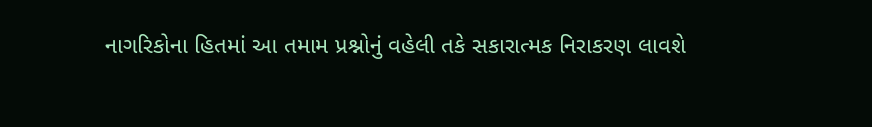નાગરિકોના હિતમાં આ તમામ પ્રશ્નોનું વહેલી તકે સકારાત્મક નિરાકરણ લાવશે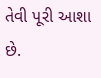તેવી પૂરી આશા છે.